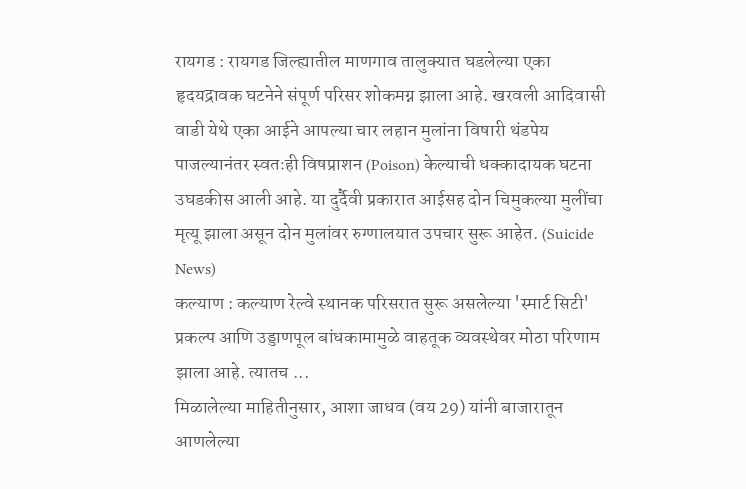रायगड : रायगड जिल्ह्यातील माणगाव तालुक्यात घडलेल्या एका हृदयद्रावक घटनेने संपूर्ण परिसर शोकमग्न झाला आहे. खरवली आदिवासी वाडी येथे एका आईने आपल्या चार लहान मुलांना विषारी थंडपेय पाजल्यानंतर स्वतःही विषप्राशन (Poison) केल्याची धक्कादायक घटना उघडकीस आली आहे. या दुर्दैवी प्रकारात आईसह दोन चिमुकल्या मुलींचा मृत्यू झाला असून दोन मुलांवर रुग्णालयात उपचार सुरू आहेत. (Suicide News)
कल्याण : कल्याण रेल्वे स्थानक परिसरात सुरू असलेल्या 'स्मार्ट सिटी' प्रकल्प आणि उड्डाणपूल बांधकामामुळे वाहतूक व्यवस्थेवर मोठा परिणाम झाला आहे. त्यातच ...
मिळालेल्या माहितीनुसार, आशा जाधव (वय 29) यांनी बाजारातून आणलेल्या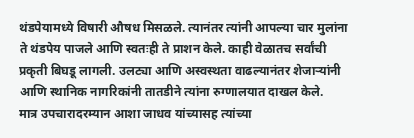थंडपेयामध्ये विषारी औषध मिसळले. त्यानंतर त्यांनी आपल्या चार मुलांना ते थंडपेय पाजले आणि स्वतःही ते प्राशन केले. काही वेळातच सर्वांची प्रकृती बिघडू लागली. उलट्या आणि अस्वस्थता वाढल्यानंतर शेजाऱ्यांनी आणि स्थानिक नागरिकांनी तातडीने त्यांना रुग्णालयात दाखल केले.
मात्र उपचारादरम्यान आशा जाधव यांच्यासह त्यांच्या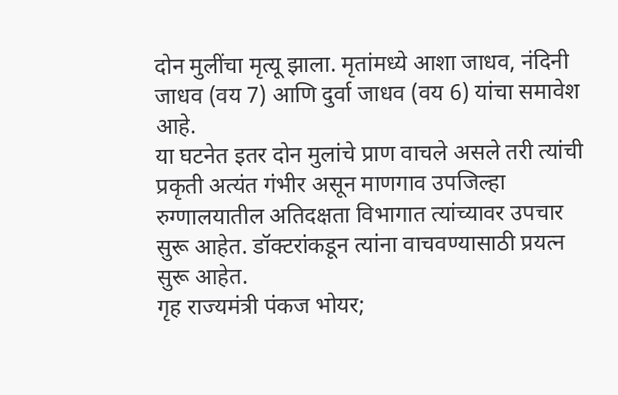दोन मुलींचा मृत्यू झाला. मृतांमध्ये आशा जाधव, नंदिनी जाधव (वय 7) आणि दुर्वा जाधव (वय 6) यांचा समावेश आहे.
या घटनेत इतर दोन मुलांचे प्राण वाचले असले तरी त्यांची प्रकृती अत्यंत गंभीर असून माणगाव उपजिल्हा रुग्णालयातील अतिदक्षता विभागात त्यांच्यावर उपचार सुरू आहेत. डॉक्टरांकडून त्यांना वाचवण्यासाठी प्रयत्न सुरू आहेत.
गृह राज्यमंत्री पंकज भोयर;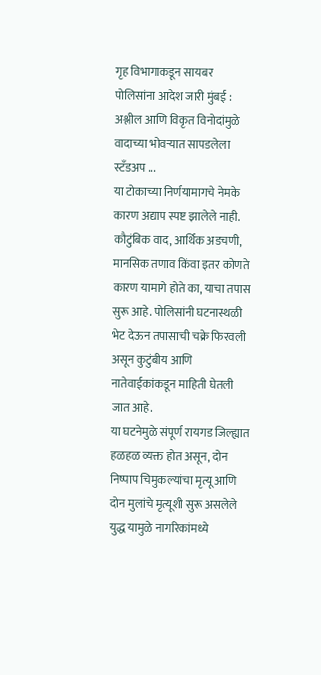गृह विभागाकडून सायबर पोलिसांना आदेश जारी मुंबई : अश्लील आणि विकृत विनोदांमुळे वादाच्या भोवऱ्यात सापडलेला स्टँडअप ...
या टोकाच्या निर्णयामागचे नेमके कारण अद्याप स्पष्ट झालेले नाही. कौटुंबिक वाद, आर्थिक अडचणी, मानसिक तणाव किंवा इतर कोणते कारण यामागे होते का, याचा तपास सुरू आहे. पोलिसांनी घटनास्थळी भेट देऊन तपासाची चक्रे फिरवली असून कुटुंबीय आणि नातेवाईकांकडून माहिती घेतली जात आहे.
या घटनेमुळे संपूर्ण रायगड जिल्ह्यात हळहळ व्यक्त होत असून, दोन निष्पाप चिमुकल्यांचा मृत्यू आणि दोन मुलांचे मृत्यूशी सुरू असलेले युद्ध यामुळे नागरिकांमध्ये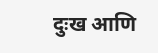दुःख आणि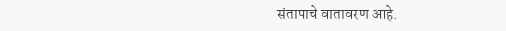संतापाचे वातावरण आहे.